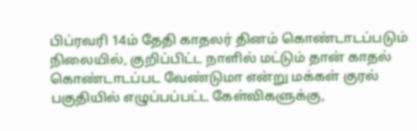பிப்ரவரி 14ம் தேதி காதலர் தினம் கொண்டாடப்படும் நிலையில், குறிப்பிட்ட நாளில் மட்டும் தான் காதல் கொண்டாடப்பட வேண்டுமா என்று மக்கள் குரல் பகுதியில் எழுப்பப்பட்ட கேள்விகளுக்கு,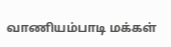வாணியம்பாடி மக்கள்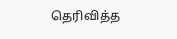தெரிவித்த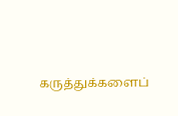கருத்துக்களைப்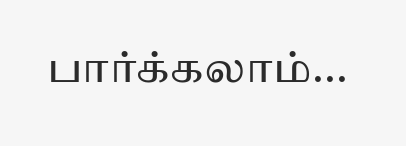பார்க்கலாம்...